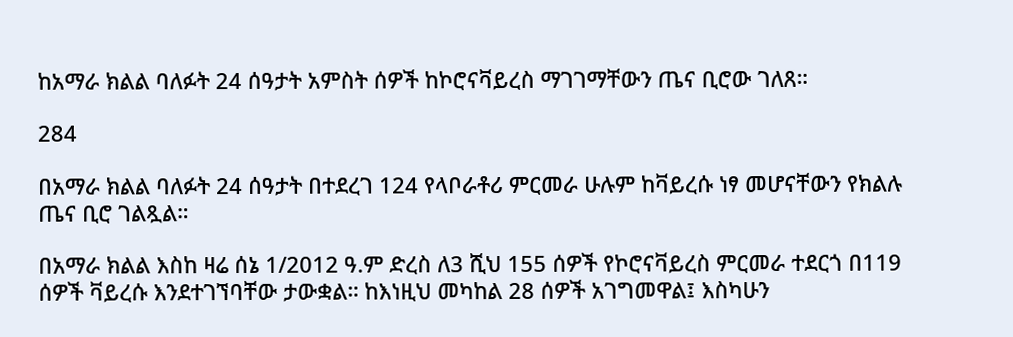ከአማራ ክልል ባለፉት 24 ሰዓታት አምስት ሰዎች ከኮሮናቫይረስ ማገገማቸውን ጤና ቢሮው ገለጸ።

284

በአማራ ክልል ባለፉት 24 ሰዓታት በተደረገ 124 የላቦራቶሪ ምርመራ ሁሉም ከቫይረሱ ነፃ መሆናቸውን የክልሉ ጤና ቢሮ ገልጿል።

በአማራ ክልል እስከ ዛሬ ሰኔ 1/2012 ዓ.ም ድረስ ለ3 ሺህ 155 ሰዎች የኮሮናቫይረስ ምርመራ ተደርጎ በ119 ሰዎች ቫይረሱ እንደተገኘባቸው ታውቋል። ከእነዚህ መካከል 28 ሰዎች አገግመዋል፤ እስካሁን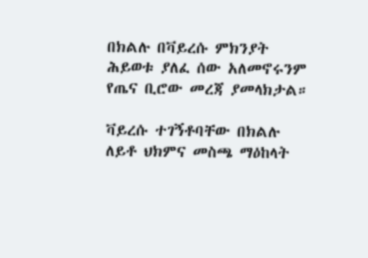በክልሉ በቫይረሱ ምክንያት ሕይወቱ ያለፈ ሰው አለመኖሩንም የጤና ቢሮው መረጃ ያመላክታል።

ቫይረሱ ተገኝቶባቸው በክልሉ ለይቶ ህክምና መስጫ ማዕከላት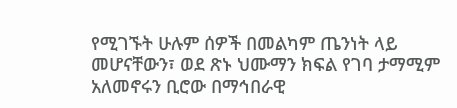የሚገኙት ሁሉም ሰዎች በመልካም ጤንነት ላይ መሆናቸውን፣ ወደ ጽኑ ህሙማን ክፍል የገባ ታማሚም አለመኖሩን ቢሮው በማኅበራዊ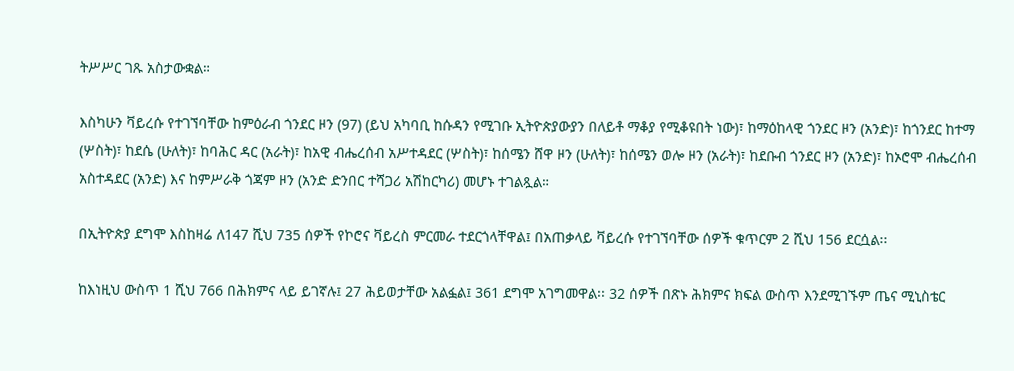ትሥሥር ገጹ አስታውቋል።

እስካሁን ቫይረሱ የተገኘባቸው ከምዕራብ ጎንደር ዞን (97) (ይህ አካባቢ ከሱዳን የሚገቡ ኢትዮጵያውያን በለይቶ ማቆያ የሚቆዩበት ነው)፣ ከማዕከላዊ ጎንደር ዞን (አንድ)፣ ከጎንደር ከተማ (ሦስት)፣ ከደሴ (ሁለት)፣ ከባሕር ዳር (አራት)፣ ከአዊ ብሔረሰብ አሥተዳደር (ሦስት)፣ ከሰሜን ሸዋ ዞን (ሁለት)፣ ከሰሜን ወሎ ዞን (አራት)፣ ከደቡብ ጎንደር ዞን (አንድ)፣ ከኦሮሞ ብሔረሰብ አስተዳደር (አንድ) እና ከምሥራቅ ጎጃም ዞን (አንድ ድንበር ተሻጋሪ አሽከርካሪ) መሆኑ ተገልጿል።

በኢትዮጵያ ደግሞ እስከዛሬ ለ147 ሺህ 735 ሰዎች የኮሮና ቫይረስ ምርመራ ተደርጎላቸዋል፤ በአጠቃላይ ቫይረሱ የተገኘባቸው ሰዎች ቁጥርም 2 ሺህ 156 ደርሷል፡፡

ከእነዚህ ውስጥ 1 ሺህ 766 በሕክምና ላይ ይገኛሉ፤ 27 ሕይወታቸው አልፏል፤ 361 ደግሞ አገግመዋል፡፡ 32 ሰዎች በጽኑ ሕክምና ክፍል ውስጥ እንደሚገኙም ጤና ሚኒስቴር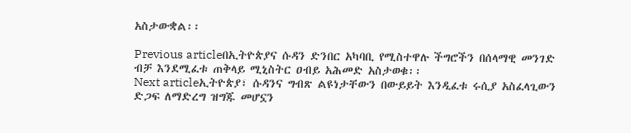አስታውቋል፡፡

Previous articleበኢትዮጵያና ሱዳን ድንበር አካባቢ የሚስተዋሉ ችግሮችን በሰላማዊ መንገድ ብቻ እንደሚፈቱ ጠቅላይ ሚኒስትር ዐብይ አሕመድ አስታወቁ፡፡
Next articleኢትዮጵያ፣ ሱዳንና ግብጽ ልዩነታቸውን በውይይት እንዲፈቱ ሩሲያ አስፈላጊውን ድጋፍ ለማድረግ ዝግጁ መሆኗን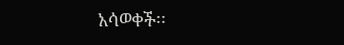አሳወቀች፡፡